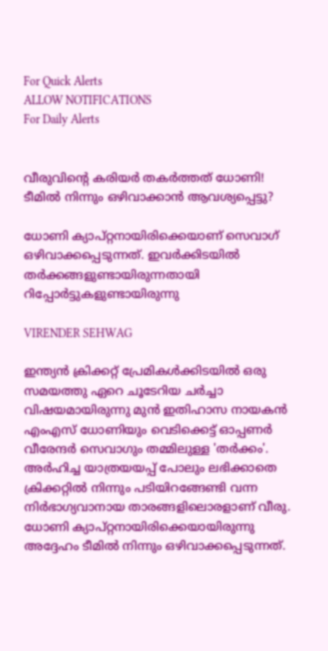For Quick Alerts
ALLOW NOTIFICATIONS
For Daily Alerts


വീരുവിന്റെ കരിയര്‍ തകര്‍ത്തത് ധോണി! ടീമില്‍ നിന്നും ഒഴിവാക്കാന്‍ ആവശ്യപ്പെട്ടു?

ധോണി ക്യാപ്റ്റനായിരിക്കെയാണ് സെവാഗ് ഒഴിവാക്കപ്പെടുന്നത്. ഇവര്‍ക്കിടയില്‍ തര്‍ക്കങ്ങളുണ്ടായിരുന്നതായി റിപ്പോര്‍ട്ടുകളുണ്ടായിരുന്നു

VIRENDER SEHWAG

ഇന്ത്യന്‍ ക്രിക്കറ്റ് പ്രേമികള്‍ക്കിടയില്‍ ഒരു സമയത്തു ഏറെ ചൂടേറിയ ചര്‍ച്ചാ വിഷയമായിരുന്നു മുന്‍ ഇതിഹാസ നായകന്‍ എംഎസ് ധോണിയും വെടിക്കെട്ട് ഓപ്പണര്‍ വീരേന്ദര്‍ സെവാഗും തമ്മിലുള്ള 'തര്‍ക്കം'. അര്‍ഹിച്ച യാത്രയയപ്പ് പോലും ലഭിക്കാതെ ക്രിക്കറ്റില്‍ നിന്നും പടിയിറങ്ങേണ്ടി വന്ന നിര്‍ഭാഗ്യവാനായ താരങ്ങളിലൊരളാണ് വീരു. ധോണി ക്യാപ്റ്റനായിരിക്കെയായിരുന്നു അദ്ദേഹം ടീമില്‍ നിന്നും ഒഴിവാക്കപ്പെടുന്നത്.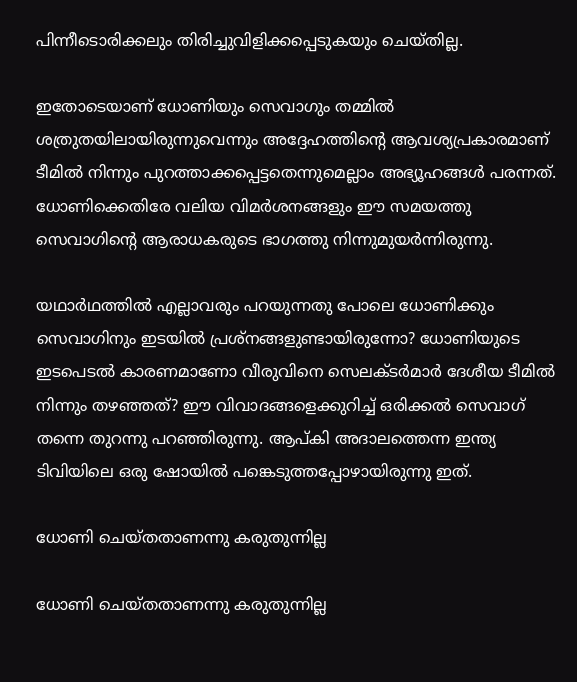പിന്നീടൊരിക്കലും തിരിച്ചുവിളിക്കപ്പെടുകയും ചെയ്തില്ല.

ഇതോടെയാണ് ധോണിയും സെവാഗും തമ്മില്‍ ശത്രുതയിലായിരുന്നുവെന്നും അദ്ദേഹത്തിന്റെ ആവശ്യപ്രകാരമാണ് ടീമില്‍ നിന്നും പുറത്താക്കപ്പെട്ടതെന്നുമെല്ലാം അഭ്യൂഹങ്ങള്‍ പരന്നത്. ധോണിക്കെതിരേ വലിയ വിമര്‍ശനങ്ങളും ഈ സമയത്തു സെവാഗിന്റെ ആരാധകരുടെ ഭാഗത്തു നിന്നുമുയര്‍ന്നിരുന്നു.

യഥാര്‍ഥത്തില്‍ എല്ലാവരും പറയുന്നതു പോലെ ധോണിക്കും സെവാഗിനും ഇടയില്‍ പ്രശ്‌നങ്ങളുണ്ടായിരുന്നോ? ധോണിയുടെ ഇടപെടല്‍ കാരണമാണോ വീരുവിനെ സെലക്ടര്‍മാര്‍ ദേശീയ ടീമില്‍ നിന്നും തഴഞ്ഞത്? ഈ വിവാദങ്ങളെക്കുറിച്ച് ഒരിക്കല്‍ സെവാഗ് തന്നെ തുറന്നു പറഞ്ഞിരുന്നു. ആപ്കി അദാലത്തെന്ന ഇന്ത്യ ടിവിയിലെ ഒരു ഷോയില്‍ പങ്കെടുത്തപ്പോഴായിരുന്നു ഇത്.

ധോണി ചെയ്തതാണന്നു കരുതുന്നില്ല

ധോണി ചെയ്തതാണന്നു കരുതുന്നില്ല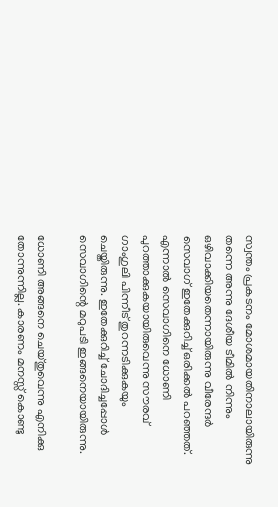സ്വന്തം പ്രകടനം മോശമായതിനാലായിരുന്നു തന്നെ അന്നു ദേശീയ ടീമില്‍ നിന്നും ഒഴിവാക്കിയതെന്നായിരുന്നു വീരേന്ദര്‍ സെവാഗ് ഇതേക്കുറിച്ച് ഒരിക്കല്‍ പറഞ്ഞത്. എന്നാല്‍ സെവാഗിനെ ധോണി പുറത്താക്കുകയായിരുവെന്നു സൗരവ് ഗാംഗുലി പിന്നീട് തുറന്നടിക്കുകയും ചെയ്തിരുന്നു. ഇതേക്കുറിച്ച് ചോദിച്ചപ്പോള്‍ സെവാഗിന്റെ മറുപടി ഇങ്ങനെയായിരുന്നു.

ധോണി അങ്ങനെ ചെയ്തുവെന്നു എനിക്കു തോന്നുന്നില്ല. കാരണം മനസ്സ് കൊണ്ടു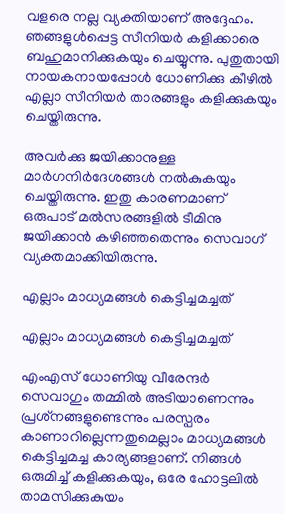വളരെ നല്ല വ്യക്തിയാണ് അദ്ദേഹം. ഞങ്ങളുള്‍പ്പെട്ട സീനിയര്‍ കളിക്കാരെ ബഹുമാനിക്കുകയും ചെയ്യുന്നു. പുതുതായി നായകനായപ്പോള്‍ ധോണിക്കു കീഴില്‍ എല്ലാ സീനിയര്‍ താരങ്ങളും കളിക്കുകയും ചെയ്തിരുന്നു.

അവര്‍ക്കു ജയിക്കാനുള്ള മാര്‍ഗനിര്‍ദേശങ്ങള്‍ നല്‍കുകയും ചെയ്തിരുന്നു. ഇതു കാരണമാണ് ഒരുപാട് മല്‍സരങ്ങളില്‍ ടീമിനു ജയിക്കാന്‍ കഴിഞ്ഞതെന്നും സെവാഗ് വ്യക്തമാക്കിയിരുന്നു.

എല്ലാം മാധ്യമങ്ങള്‍ കെട്ടിച്ചമച്ചത്

എല്ലാം മാധ്യമങ്ങള്‍ കെട്ടിച്ചമച്ചത്

എംഎസ് ധോണിയു വീരേന്ദര്‍ സെവാഗും തമ്മില്‍ അടിയാണെന്നും പ്രശ്‌നങ്ങളുണ്ടെന്നും പരസ്പരം കാണാറില്ലെന്നതുമെല്ലാം മാധ്യമങ്ങള്‍ കെട്ടിച്ചമച്ച കാര്യങ്ങളാണ്. നിങ്ങള്‍ ഒരുമിച്ച് കളിക്കുകയും, ഒരേ ഹോട്ടലില്‍ താമസിക്കുകുയം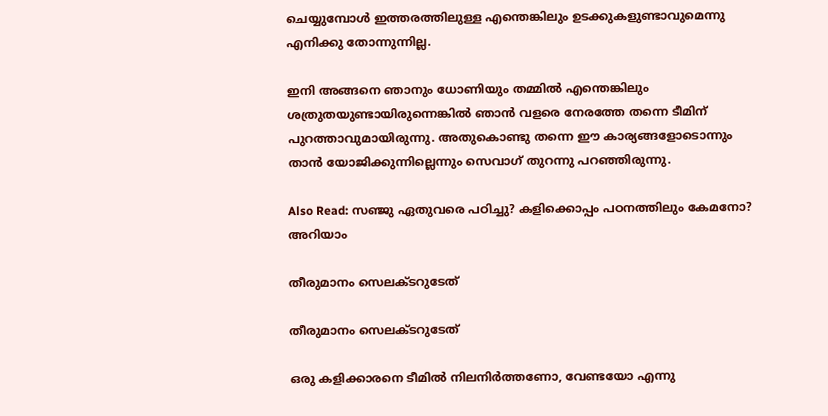ചെയ്യുമ്പോള്‍ ഇത്തരത്തിലുള്ള എന്തെങ്കിലും ഉടക്കുകളുണ്ടാവുമെന്നു എനിക്കു തോന്നുന്നില്ല.

ഇനി അങ്ങനെ ഞാനും ധോണിയും തമ്മില്‍ എന്തെങ്കിലും ശത്രുതയുണ്ടായിരുന്നെങ്കില്‍ ഞാന്‍ വളരെ നേരത്തേ തന്നെ ടീമിന് പുറത്താവുമായിരുന്നു. അതുകൊണ്ടു തന്നെ ഈ കാര്യങ്ങളോടൊന്നും താന്‍ യോജിക്കുന്നില്ലെന്നും സെവാഗ് തുറന്നു പറഞ്ഞിരുന്നു.

Also Read: സഞ്ജു ഏതുവരെ പഠിച്ചു? കളിക്കൊപ്പം പഠനത്തിലും കേമനോ? അറിയാം

തീരുമാനം സെലക്ടറുടേത്

തീരുമാനം സെലക്ടറുടേത്

ഒരു കളിക്കാരനെ ടീമില്‍ നിലനിര്‍ത്തണോ, വേണ്ടയോ എന്നു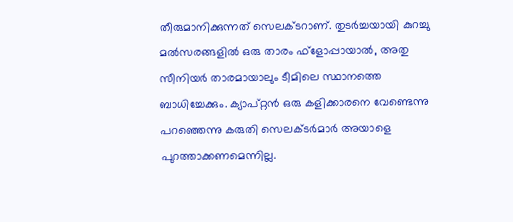തീരുമാനിക്കുന്നത് സെലക്ടറാണ്. തുടര്‍ച്ചയായി കുറച്ചു മല്‍സരങ്ങളില്‍ ഒരു താരം ഫ്‌ളോപ്പായാല്‍, അതു സീനിയര്‍ താരമായാലും ടീമിലെ സ്ഥാനത്തെ ബാധിച്ചേക്കും. ക്യാപ്റ്റന്‍ ഒരു കളിക്കാരനെ വേണ്ടെന്നു പറഞ്ഞെന്നു കരുതി സെലക്ടര്‍മാര്‍ അയാളെ പുറത്താക്കണമെന്നില്ല.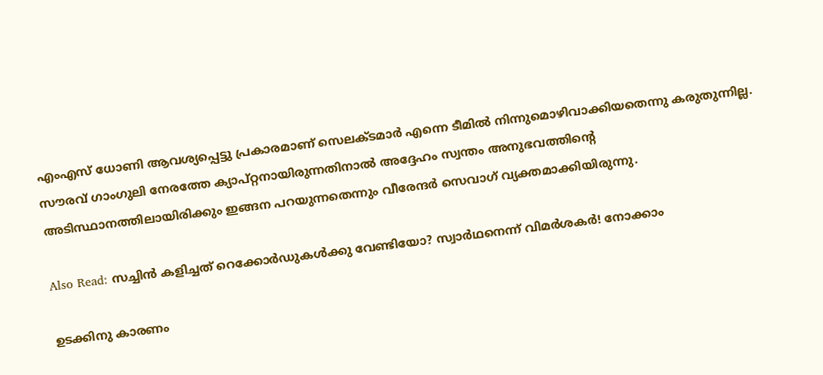എംഎസ് ധോണി ആവശ്യപ്പെട്ടു പ്രകാരമാണ് സെലക്ടമാര്‍ എന്നെ ടീമില്‍ നിന്നുമൊഴിവാക്കിയതെന്നു കരുതുന്നില്ല. സൗരവ് ഗാംഗുലി നേരത്തേ ക്യാപ്റ്റനായിരുന്നതിനാല്‍ അദ്ദേഹം സ്വന്തം അനുഭവത്തിന്റെ അടിസ്ഥാനത്തിലായിരിക്കും ഇങ്ങന പറയുന്നതെന്നും വീരേന്ദര്‍ സെവാഗ് വ്യക്തമാക്കിയിരുന്നു.

Also Read: സച്ചിന്‍ കളിച്ചത് റെക്കോര്‍ഡുകള്‍ക്കു വേണ്ടിയോ? സ്വാര്‍ഥനെന്ന് വിമര്‍ശകര്‍! നോക്കാം

ഉടക്കിനു കാരണം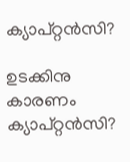ക്യാപ്റ്റന്‍സി?

ഉടക്കിനു കാരണം ക്യാപ്റ്റന്‍സി?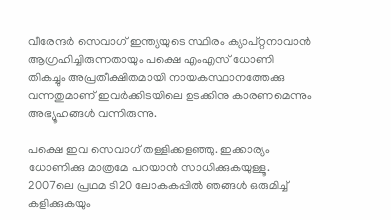വീരേന്ദര്‍ സെവാഗ് ഇന്ത്യയുടെ സ്ഥിരം ക്യാപ്റ്റനാവാന്‍ ആഗ്രഹിച്ചിരുന്നതായും പക്ഷെ എംഎസ് ധോണി തികച്ചും അപ്രതീക്ഷിതമായി നായകസ്ഥാനത്തേക്കു വന്നതുമാണ് ഇവര്‍ക്കിടയിലെ ഉടക്കിനു കാരണമെന്നും അഭ്യൂഹങ്ങള്‍ വന്നിരുന്നു.

പക്ഷെ ഇവ സെവാഗ് തള്ളിക്കളഞ്ഞു. ഇക്കാര്യം ധോണിക്കു മാത്രമേ പറയാന്‍ സാധിക്കുകയുള്ളൂ. 2007ലെ പ്രഥമ ടി20 ലോകകപ്പില്‍ ഞങ്ങള്‍ ഒരുമിച്ച് കളിക്കുകയും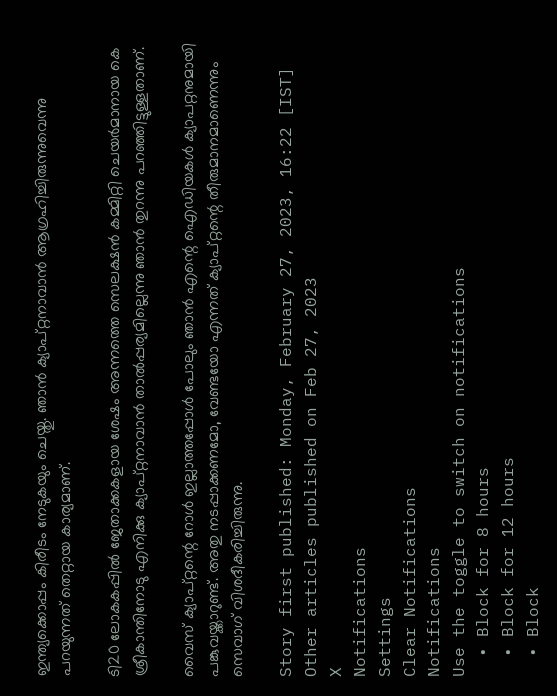ഇന്ത്യക്കൊപ്പം കിരീടം നേടുകയും ചെയ്തു. ഞാന്‍ ക്യാപ്റ്റനാവാന്‍ ആഗ്രഹിച്ചിരുന്നുവെന്നു പറയുന്നത് തെറ്റായ കാര്യമാണ്.

ടി20 ലോകകപ്പില്‍ ജേതാക്കകളായ ശേഷം അന്നത്തെ സെലക്ഷന്‍ കമ്മിറ്റി ചെയര്‍മാനായ കെ ശ്രീകാന്തിനോടു എനിക്കു ക്യാപ്റ്റനാവാന്‍ താല്‍പ്പര്യമില്ലെന്നു ഞാന്‍ തുറന്നു പറഞ്ഞിട്ടുള്ളതാണ്.

വൈസ് ക്യാപ്റ്റന്റെ റോള്‍ ഇല്ലാത്തപ്പോള്‍ പോലും ഞാന്‍ എന്റെ ഐഡിയകള്‍ ക്യാപറ്റനുമായി പങ്കുവയ്ക്കാറുണ്ട്. അതു നടപ്പാക്കണമോ, വേണ്ടയോ എന്നത് ക്യാപ്റ്റന്റെ തീരുമാനമാണെന്നും സെവാഗ് വിശദീകരിച്ചിരുന്നു.

Story first published: Monday, February 27, 2023, 16:22 [IST]
Other articles published on Feb 27, 2023
X
Notifications
Settings
Clear Notifications
Notifications
Use the toggle to switch on notifications
  • Block for 8 hours
  • Block for 12 hours
  • Block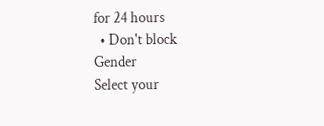for 24 hours
  • Don't block
Gender
Select your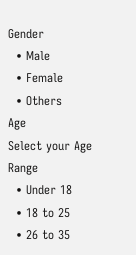Gender
  • Male
  • Female
  • Others
Age
Select your Age Range
  • Under 18
  • 18 to 25
  • 26 to 35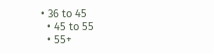• 36 to 45
  • 45 to 55
  • 55+